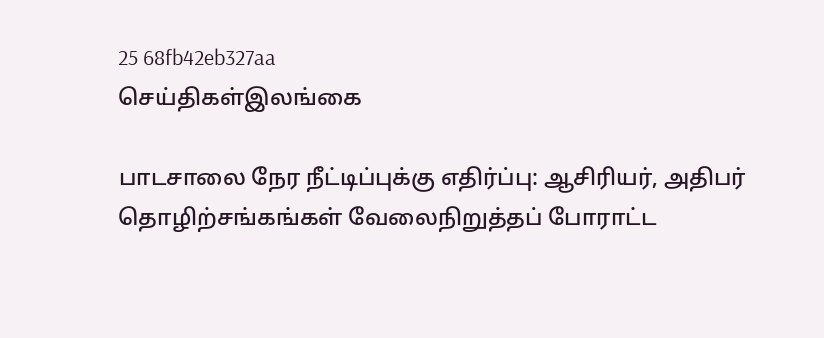25 68fb42eb327aa
செய்திகள்இலங்கை

பாடசாலை நேர நீட்டிப்புக்கு எதிர்ப்பு: ஆசிரியர், அதிபர் தொழிற்சங்கங்கள் வேலைநிறுத்தப் போராட்ட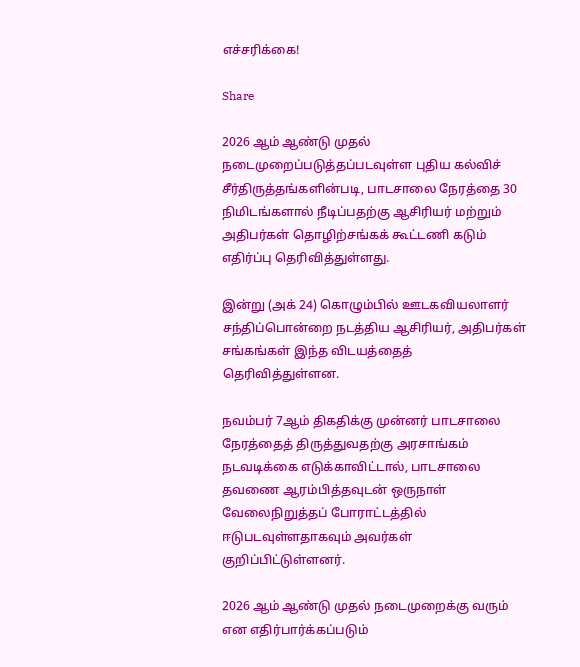எச்சரிக்கை!

Share

2026 ஆம் ஆண்டு முதல் நடைமுறைப்படுத்தப்படவுள்ள புதிய கல்விச் சீர்திருத்தங்களின்படி, பாடசாலை நேரத்தை 30 நிமிடங்களால் நீடிப்பதற்கு ஆசிரியர் மற்றும் அதிபர்கள் தொழிற்சங்கக் கூட்டணி கடும் எதிர்ப்பு தெரிவித்துள்ளது.

இன்று (அக் 24) கொழும்பில் ஊடகவியலாளர் சந்திப்பொன்றை நடத்திய ஆசிரியர், அதிபர்கள் சங்கங்கள் இந்த விடயத்தைத் தெரிவித்துள்ளன.

நவம்பர் 7ஆம் திகதிக்கு முன்னர் பாடசாலை நேரத்தைத் திருத்துவதற்கு அரசாங்கம் நடவடிக்கை எடுக்காவிட்டால், பாடசாலை தவணை ஆரம்பித்தவுடன் ஒருநாள் வேலைநிறுத்தப் போராட்டத்தில் ஈடுபடவுள்ளதாகவும் அவர்கள் குறிப்பிட்டுள்ளனர்.

2026 ஆம் ஆண்டு முதல் நடைமுறைக்கு வரும் என எதிர்பார்க்கப்படும்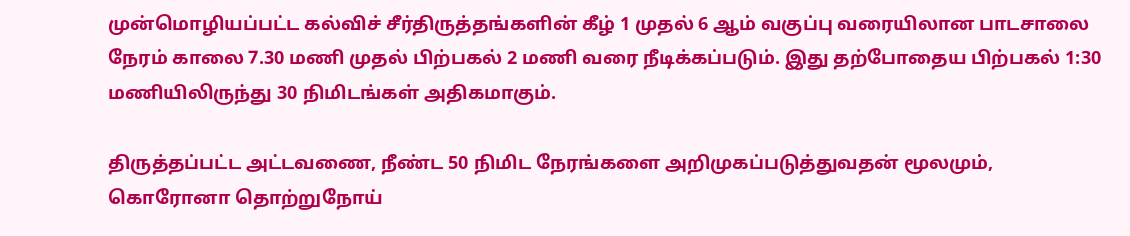முன்மொழியப்பட்ட கல்விச் சீர்திருத்தங்களின் கீழ் 1 முதல் 6 ஆம் வகுப்பு வரையிலான பாடசாலை நேரம் காலை 7.30 மணி முதல் பிற்பகல் 2 மணி வரை நீடிக்கப்படும். இது தற்போதைய பிற்பகல் 1:30 மணியிலிருந்து 30 நிமிடங்கள் அதிகமாகும்.

திருத்தப்பட்ட அட்டவணை, நீண்ட 50 நிமிட நேரங்களை அறிமுகப்படுத்துவதன் மூலமும், கொரோனா தொற்றுநோய்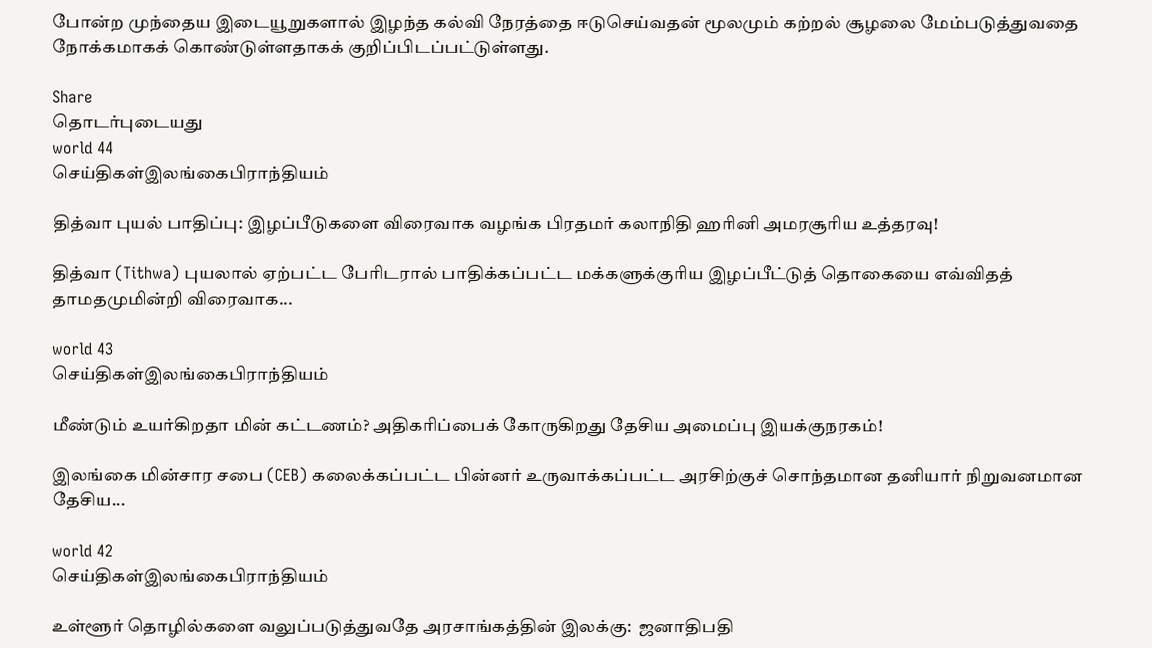போன்ற முந்தைய இடையூறுகளால் இழந்த கல்வி நேரத்தை ஈடுசெய்வதன் மூலமும் கற்றல் சூழலை மேம்படுத்துவதை நோக்கமாகக் கொண்டுள்ளதாகக் குறிப்பிடப்பட்டுள்ளது.

Share
தொடர்புடையது
world 44
செய்திகள்இலங்கைபிராந்தியம்

தித்வா புயல் பாதிப்பு: இழப்பீடுகளை விரைவாக வழங்க பிரதமர் கலாநிதி ஹரினி அமரசூரிய உத்தரவு!

தித்வா (Tithwa) புயலால் ஏற்பட்ட பேரிடரால் பாதிக்கப்பட்ட மக்களுக்குரிய இழப்பீட்டுத் தொகையை எவ்விதத் தாமதமுமின்றி விரைவாக...

world 43
செய்திகள்இலங்கைபிராந்தியம்

மீண்டும் உயர்கிறதா மின் கட்டணம்? அதிகரிப்பைக் கோருகிறது தேசிய அமைப்பு இயக்குநரகம்!

இலங்கை மின்சார சபை (CEB) கலைக்கப்பட்ட பின்னர் உருவாக்கப்பட்ட அரசிற்குச் சொந்தமான தனியார் நிறுவனமான தேசிய...

world 42
செய்திகள்இலங்கைபிராந்தியம்

உள்ளூர் தொழில்களை வலுப்படுத்துவதே அரசாங்கத்தின் இலக்கு:  ஜனாதிபதி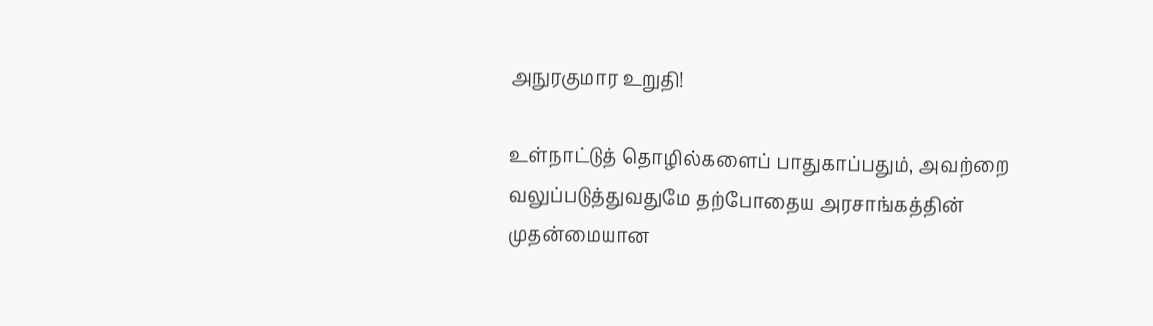அநுரகுமார உறுதி!

உள்நாட்டுத் தொழில்களைப் பாதுகாப்பதும், அவற்றை வலுப்படுத்துவதுமே தற்போதைய அரசாங்கத்தின் முதன்மையான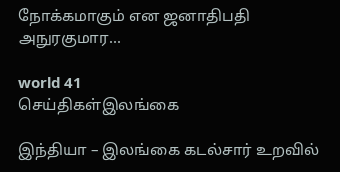நோக்கமாகும் என ஜனாதிபதி அநுரகுமார...

world 41
செய்திகள்இலங்கை

இந்தியா – இலங்கை கடல்சார் உறவில்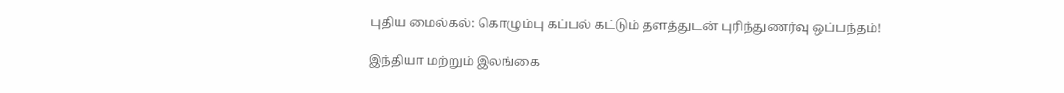புதிய மைல்கல்: கொழும்பு கப்பல் கட்டும் தளத்துடன் புரிந்துணர்வு ஒப்பந்தம்!

இந்தியா மற்றும் இலங்கை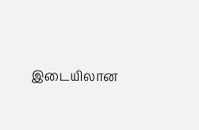இடையிலான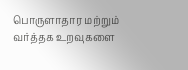பொருளாதார மற்றும் வர்த்தக உறவுகளை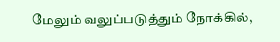மேலும் வலுப்படுத்தும் நோக்கில்,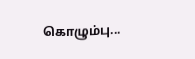கொழும்பு...